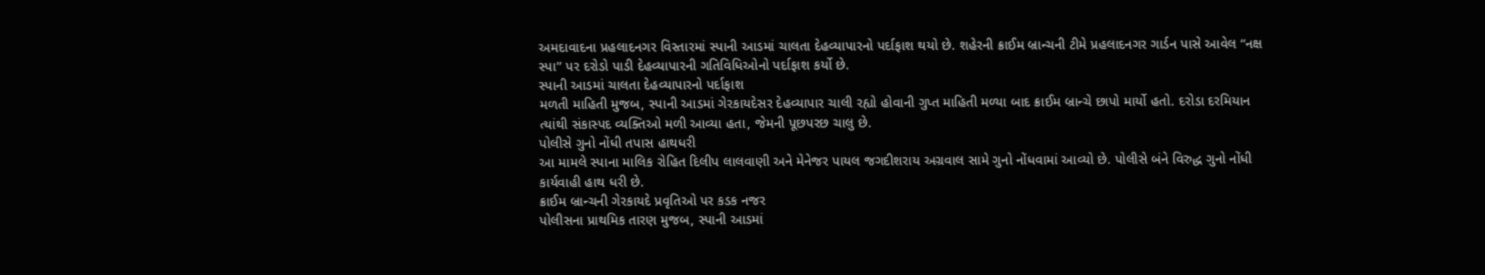અમદાવાદના પ્રહલાદનગર વિસ્તારમાં સ્પાની આડમાં ચાલતા દેહવ્યાપારનો પર્દાફાશ થયો છે. શહેરની ક્રાઈમ બ્રાન્ચની ટીમે પ્રહલાદનગર ગાર્ડન પાસે આવેલ “નક્ષ સ્પા” પર દરોડો પાડી દેહવ્યાપારની ગતિવિધિઓનો પર્દાફાશ કર્યો છે.
સ્પાની આડમાં ચાલતા દેહવ્યાપારનો પર્દાફાશ
મળતી માહિતી મુજબ, સ્પાની આડમાં ગેરકાયદેસર દેહવ્યાપાર ચાલી રહ્યો હોવાની ગુપ્ત માહિતી મળ્યા બાદ ક્રાઈમ બ્રાન્ચે છાપો માર્યો હતો. દરોડા દરમિયાન ત્યાંથી સંકાસ્પદ વ્યક્તિઓ મળી આવ્યા હતા, જેમની પૂછપરછ ચાલુ છે.
પોલીસે ગુનો નોંધી તપાસ હાથધરી
આ મામલે સ્પાના માલિક રોહિત દિલીપ લાલવાણી અને મેનેજર પાયલ જગદીશરાય અગ્રવાલ સામે ગુનો નોંધવામાં આવ્યો છે. પોલીસે બંને વિરુદ્ધ ગુનો નોંધી કાર્યવાહી હાથ ધરી છે.
ક્રાઈમ બ્રાન્ચની ગેરકાયદે પ્રવૃતિઓ પર કડક નજર
પોલીસના પ્રાથમિક તારણ મુજબ, સ્પાની આડમાં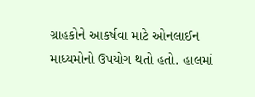ગ્રાહકોને આકર્ષવા માટે ઓનલાઈન માધ્યમોનો ઉપયોગ થતો હતો. હાલમાં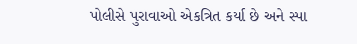પોલીસે પુરાવાઓ એકત્રિત કર્યા છે અને સ્પા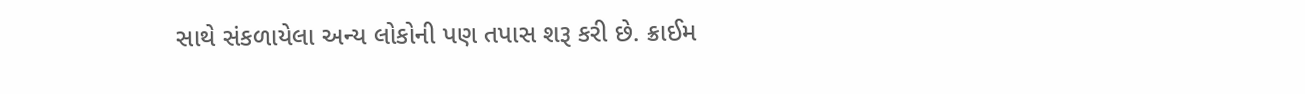સાથે સંકળાયેલા અન્ય લોકોની પણ તપાસ શરૂ કરી છે. ક્રાઈમ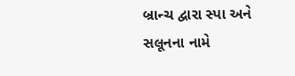બ્રાન્ચ દ્વારા સ્પા અને સલૂનના નામે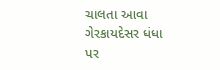ચાલતા આવા ગેરકાયદેસર ધંધા પર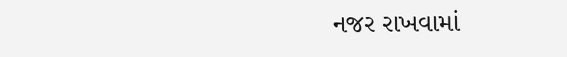નજર રાખવામાં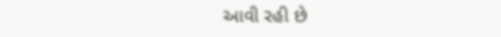આવી રહી છે